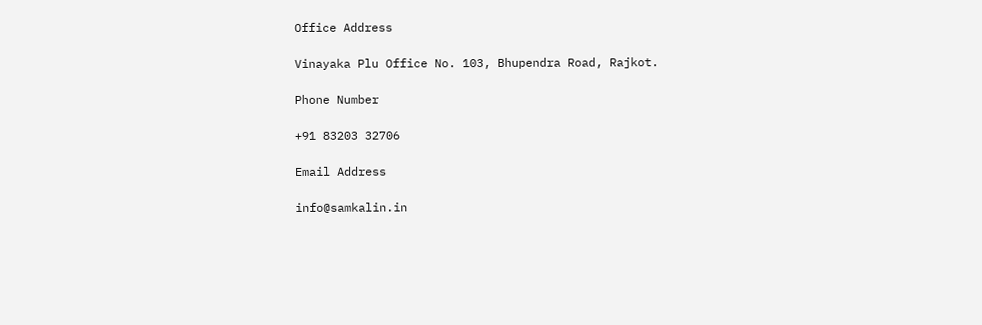Office Address

Vinayaka Plu Office No. 103, Bhupendra Road, Rajkot.

Phone Number

+91 83203 32706

Email Address

info@samkalin.in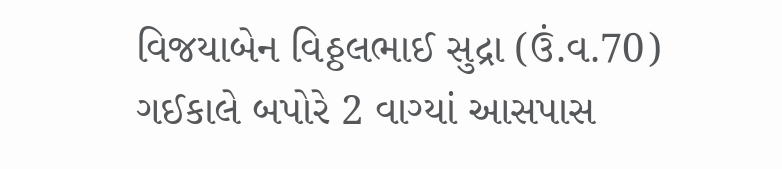વિજયાબેન વિઠ્ઠલભાઈ સુદ્રા (ઉં.વ.70) ગઈકાલે બપોરે 2 વાગ્યાં આસપાસ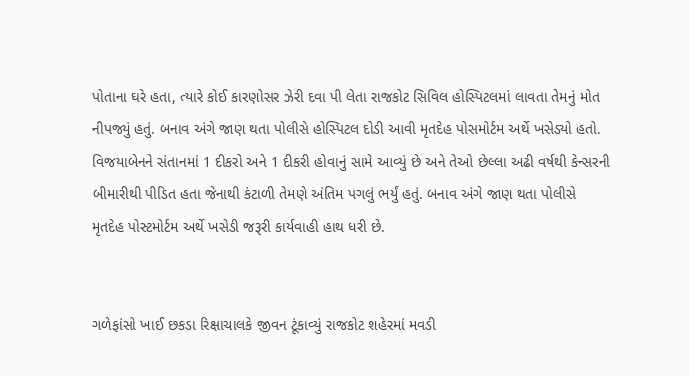પોતાના ઘરે હતા, ત્યારે કોઈ કારણોસર ઝેરી દવા પી લેતા રાજકોટ સિવિલ હોસ્પિટલમાં લાવતા તેમનું મોત નીપજ્યું હતું. બનાવ અંગે જાણ થતા પોલીસે હોસ્પિટલ દોડી આવી મૃતદેહ પોસમોર્ટમ અર્થે ખસેડ્યો હતો. વિજયાબેનને સંતાનમાં 1 દીકરો અને 1 દીકરી હોવાનું સામે આવ્યું છે અને તેઓ છેલ્લા અઢી વર્ષથી કેન્સરની બીમારીથી પીડિત હતા જેનાથી કંટાળી તેમણે અંતિમ પગલું ભર્યું હતું. બનાવ અંગે જાણ થતા પોલીસે મૃતદેહ પોસ્ટમોર્ટમ અર્થે ખસેડી જરૂરી કાર્યવાહી હાથ ધરી છે.


ગળેફાંસો ખાઈ છકડા રિક્ષાચાલકે જીવન ટૂંકાવ્યું રાજકોટ શહેરમાં મવડી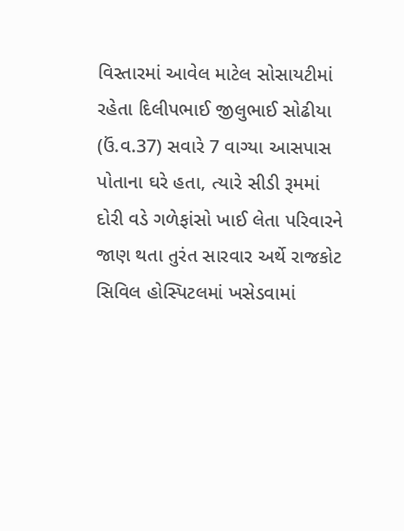વિસ્તારમાં આવેલ માટેલ સોસાયટીમાં રહેતા દિલીપભાઈ જીલુભાઈ સોઢીયા (ઉં.વ.37) સવારે 7 વાગ્યા આસપાસ પોતાના ઘરે હતા, ત્યારે સીડી રૂમમાં દોરી વડે ગળેફાંસો ખાઈ લેતા પરિવારને જાણ થતા તુરંત સારવાર અર્થે રાજકોટ સિવિલ હોસ્પિટલમાં ખસેડવામાં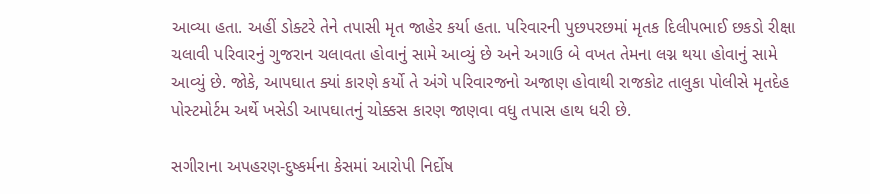આવ્યા હતા. અહીં ડોક્ટરે તેને તપાસી મૃત જાહેર કર્યા હતા. પરિવારની પુછપરછમાં મૃતક દિલીપભાઈ છકડો રીક્ષા ચલાવી પરિવારનું ગુજરાન ચલાવતા હોવાનું સામે આવ્યું છે અને અગાઉ બે વખત તેમના લગ્ન થયા હોવાનું સામે આવ્યું છે. જોકે, આપઘાત ક્યાં કારણે કર્યો તે અંગે પરિવારજનો અજાણ હોવાથી રાજકોટ તાલુકા પોલીસે મૃતદેહ પોસ્ટમોર્ટમ અર્થે ખસેડી આપઘાતનું ચોક્કસ કારણ જાણવા વધુ તપાસ હાથ ધરી છે.

સગીરાના અપહરણ-દુષ્કર્મના કેસમાં આરોપી નિર્દોષ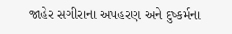જાહેર સગીરાના અપહરણ અને દુષ્કર્મના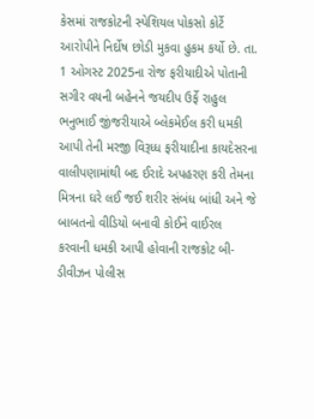કેસમાં રાજકોટની સ્પેશિયલ પોકસો કોર્ટે આરોપીને નિર્દોષ છોડી મુકવા હુકમ કર્યો છે. તા. 1 ઓગસ્ટ 2025ના રોજ ફરીયાદીએ પોતાની સગીર વયની બહેનને જયદીપ ઉર્ફે રાહુલ ભનુભાઈ જીંજરીયાએ બ્લેકમેઈલ કરી ધમકી આપી તેની મરજી વિરૂધ્ધ ફરીયાદીના કાયદેસરના વાલીપણામાંથી બદ ઈરાદે અપહરણ કરી તેમના મિત્રના ઘરે લઈ જઈ શરીર સંબંધ બાંધી અને જે બાબતનો વીડિયો બનાવી કોઈને વાઈરલ કરવાની ધમકી આપી હોવાની રાજકોટ બી-ડીવીઝન પોલીસ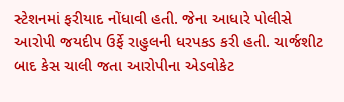સ્ટેશનમાં ફરીયાદ નોંધાવી હતી. જેના આધારે પોલીસે આરોપી જયદીપ ઉર્ફે રાહુલની ધરપકડ કરી હતી. ચાર્જશીટ બાદ કેસ ચાલી જતા આરોપીના એડવોકેટ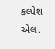કલ્પેશ એલ.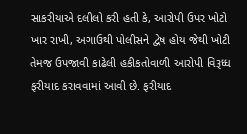સાકરીયાએ દલીલો કરી હતી કે, આરોપી ઉપર ખોટો ખાર રાખી, અગાઉથી પોલીસને દ્વેષ હોય જેથી ખોટી તેમજ ઉપજાવી કાઢેલી હકીકતોવાળી આરોપી વિરૂધ્ધ ફરીયાદ કરાવવામાં આવી છે. ફરીયાદ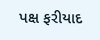પક્ષ ફરીયાદ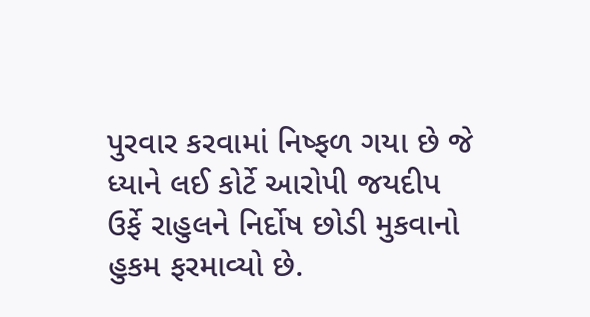પુરવાર કરવામાં નિષ્ફળ ગયા છે જે ધ્યાને લઈ કોર્ટે આરોપી જયદીપ ઉર્ફે રાહુલને નિર્દોષ છોડી મુકવાનો હુકમ ફરમાવ્યો છે.